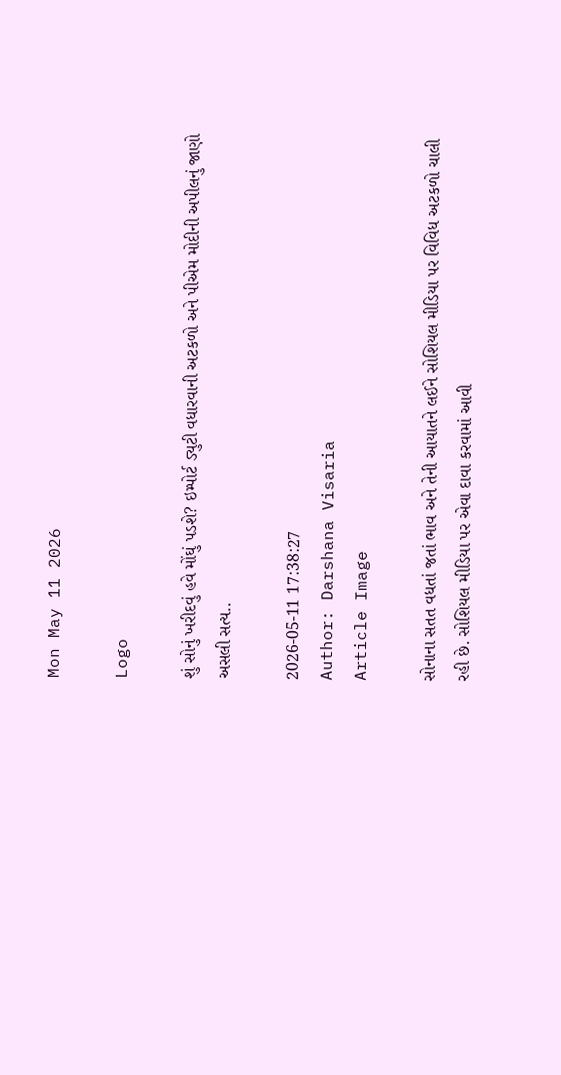Mon May 11 2026

Logo

શું સોનું ખરીદવું હવે મોંઘું પડશે? ઇમ્પોર્ટ ડ્યુટી વધારવાની અટકળો અને પીએમ મોદીની અપીલનું જાણો અસલી સત્ય..

2026-05-11 17:38:27
Author: Darshana Visaria
Article Image

સોનાના સતત વધતાં જતાં ભાવ અને તેની આયાતને લઈને સોશિયલ મીડિયા પર વિવિધ અટકળો ચાલી રહી છે. સોશિયલ મીડિયા પર એવા દાવા કરવામાં આવી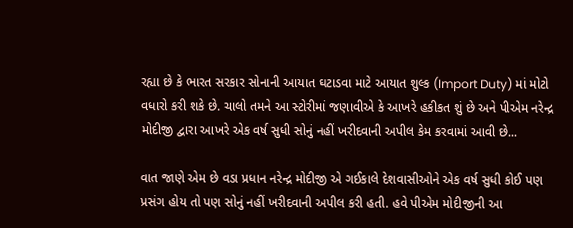રહ્યા છે કે ભારત સરકાર સોનાની આયાત ઘટાડવા માટે આયાત શુલ્ક (Import Duty) માં મોટો વધારો કરી શકે છે. ચાલો તમને આ સ્ટોરીમાં જણાવીએ કે આખરે હકીકત શું છે અને પીએમ નરેન્દ્ર મોદીજી દ્વારા આખરે એક વર્ષ સુધી સોનું નહીં ખરીદવાની અપીલ કેમ કરવામાં આવી છે...

વાત જાણે એમ છે વડા પ્રધાન નરેન્દ્ર મોદીજી એ ગઈકાલે દેશવાસીઓને એક વર્ષ સુધી કોઈ પણ પ્રસંગ હોય તો પણ સોનું નહીં ખરીદવાની અપીલ કરી હતી. હવે પીએમ મોદીજીની આ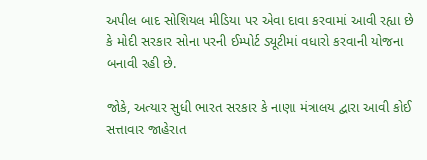અપીલ બાદ સોશિયલ મીડિયા પર એવા દાવા કરવામાં આવી રહ્યા છે કે મોદી સરકાર સોના પરની ઈમ્પોર્ટ ડ્યૂટીમાં વધારો કરવાની યોજના બનાવી રહી છે.

જોકે, અત્યાર સુધી ભારત સરકાર કે નાણા મંત્રાલય દ્વારા આવી કોઈ સત્તાવાર જાહેરાત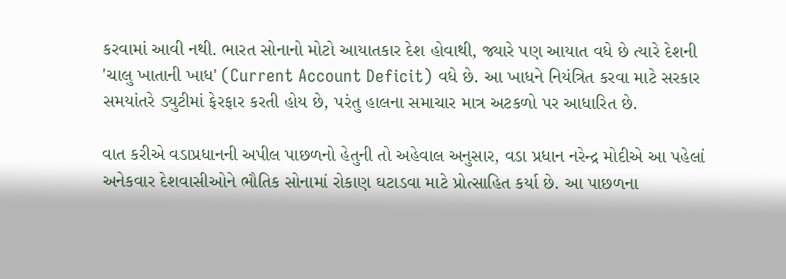કરવામાં આવી નથી. ભારત સોનાનો મોટો આયાતકાર દેશ હોવાથી, જ્યારે પણ આયાત વધે છે ત્યારે દેશની 'ચાલુ ખાતાની ખાધ' (Current Account Deficit) વધે છે. આ ખાધને નિયંત્રિત કરવા માટે સરકાર સમયાંતરે ડ્યુટીમાં ફેરફાર કરતી હોય છે, પરંતુ હાલના સમાચાર માત્ર અટકળો પર આધારિત છે.

વાત કરીએ વડાપ્રધાનની અપીલ પાછળનો હેતુની તો અહેવાલ અનુસાર, વડા પ્રધાન નરેન્દ્ર મોદીએ આ પહેલાં અનેકવાર દેશવાસીઓને ભૌતિક સોનામાં રોકાણ ઘટાડવા માટે પ્રોત્સાહિત કર્યા છે. આ પાછળના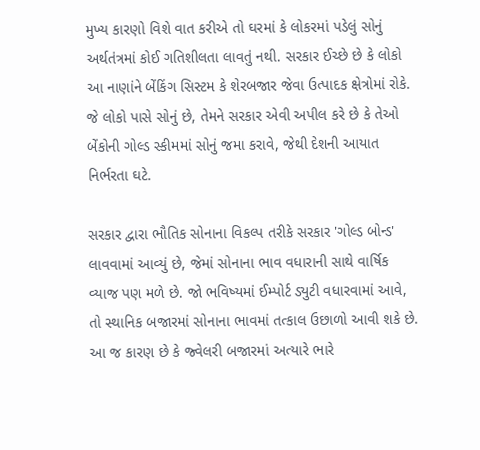મુખ્ય કારણો વિશે વાત કરીએ તો ઘરમાં કે લોકરમાં પડેલું સોનું અર્થતંત્રમાં કોઈ ગતિશીલતા લાવતું નથી. સરકાર ઈચ્છે છે કે લોકો આ નાણાંને બેંકિંગ સિસ્ટમ કે શેરબજાર જેવા ઉત્પાદક ક્ષેત્રોમાં રોકે. જે લોકો પાસે સોનું છે, તેમને સરકાર એવી અપીલ કરે છે કે તેઓ બેંકોની ગોલ્ડ સ્કીમમાં સોનું જમા કરાવે, જેથી દેશની આયાત નિર્ભરતા ઘટે.

સરકાર દ્વારા ભૌતિક સોનાના વિકલ્પ તરીકે સરકાર 'ગોલ્ડ બોન્ડ' લાવવામાં આવ્યું છે, જેમાં સોનાના ભાવ વધારાની સાથે વાર્ષિક વ્યાજ પણ મળે છે. જો ભવિષ્યમાં ઈમ્પોર્ટ ડ્યુટી વધારવામાં આવે, તો સ્થાનિક બજારમાં સોનાના ભાવમાં તત્કાલ ઉછાળો આવી શકે છે. આ જ કારણ છે કે જ્વેલરી બજારમાં અત્યારે ભારે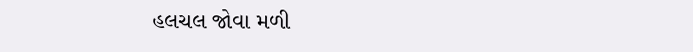હલચલ જોવા મળી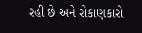રહી છે અને રોકાણકારો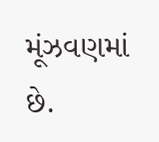મૂંઝવણમાં છે.